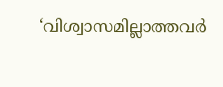‘വിശ്വാസമില്ലാത്തവർ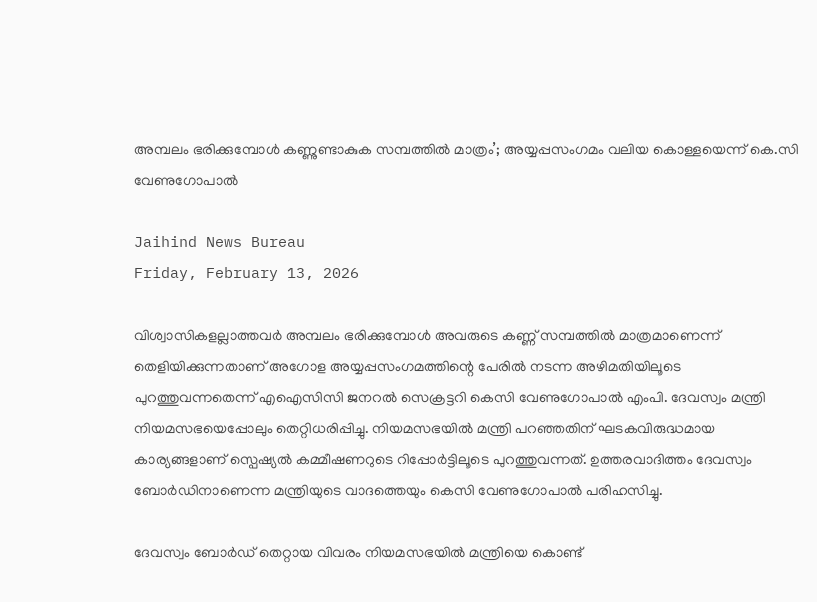അമ്പലം ഭരിക്കുമ്പോൾ കണ്ണുണ്ടാകുക സമ്പത്തിൽ മാത്രം’; അയ്യപ്പസംഗമം വലിയ കൊള്ളയെന്ന് കെ.സി വേണുഗോപാൽ

Jaihind News Bureau
Friday, February 13, 2026

വിശ്വാസികളല്ലാത്തവര്‍ അമ്പലം ഭരിക്കുമ്പോള്‍ അവരുടെ കണ്ണ് സമ്പത്തില്‍ മാത്രമാണെന്ന് തെളിയിക്കുന്നതാണ് അഗോള അയ്യപ്പസംഗമത്തിന്റെ പേരില്‍ നടന്ന അഴിമതിയിലൂടെ പുറത്തുവന്നതെന്ന് എഐസിസി ജനറല്‍ സെക്രട്ടറി കെസി വേണുഗോപാല്‍ എംപി. ദേവസ്വം മന്ത്രി നിയമസഭയെപ്പോലും തെറ്റിധരിപ്പിച്ചു. നിയമസഭയില്‍ മന്ത്രി പറഞ്ഞതിന് ഘടകവിരുദ്ധമായ കാര്യങ്ങളാണ് സ്പെഷ്യല്‍ കമ്മീഷണറുടെ റിപ്പോര്‍ട്ടിലൂടെ പുറത്തുവന്നത്. ഉത്തരവാദിത്തം ദേവസ്വം ബോര്‍ഡിനാണെന്ന മന്ത്രിയുടെ വാദത്തെയും കെസി വേണുഗോപാല്‍ പരിഹസിച്ചു.

ദേവസ്വം ബോര്‍ഡ് തെറ്റായ വിവരം നിയമസഭയില്‍ മന്ത്രിയെ കൊണ്ട്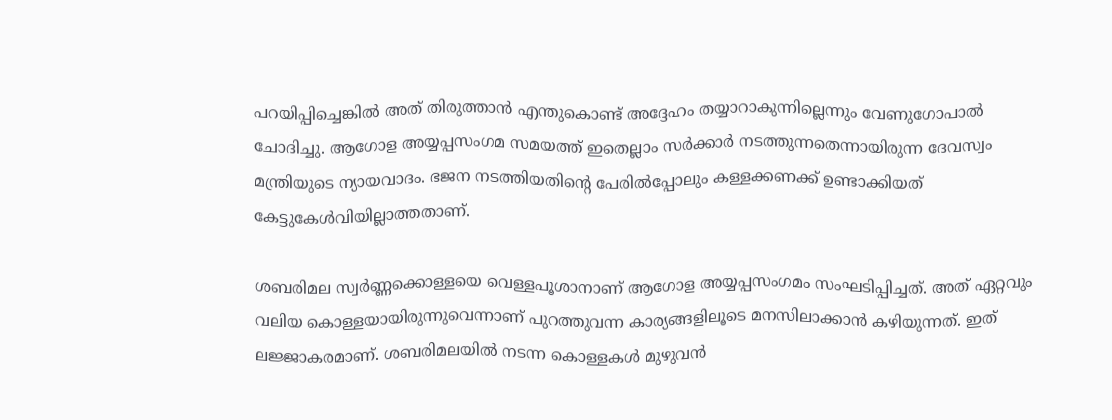പറയിപ്പിച്ചെങ്കില്‍ അത് തിരുത്താന്‍ എന്തുകൊണ്ട് അദ്ദേഹം തയ്യാറാകുന്നില്ലെന്നും വേണുഗോപാല്‍ ചോദിച്ചു. ആഗോള അയ്യപ്പസംഗമ സമയത്ത് ഇതെല്ലാം സര്‍ക്കാര്‍ നടത്തുന്നതെന്നായിരുന്ന ദേവസ്വം മന്ത്രിയുടെ ന്യായവാദം. ഭജന നടത്തിയതിന്റെ പേരില്‍പ്പോലും കള്ളക്കണക്ക് ഉണ്ടാക്കിയത് കേട്ടുകേള്‍വിയില്ലാത്തതാണ്.

ശബരിമല സ്വര്‍ണ്ണക്കൊള്ളയെ വെള്ളപൂശാനാണ് ആഗോള അയ്യപ്പസംഗമം സംഘടിപ്പിച്ചത്. അത് ഏറ്റവും വലിയ കൊള്ളയായിരുന്നുവെന്നാണ് പുറത്തുവന്ന കാര്യങ്ങളിലൂടെ മനസിലാക്കാന്‍ കഴിയുന്നത്. ഇത് ലജ്ജാകരമാണ്. ശബരിമലയില്‍ നടന്ന കൊള്ളകള്‍ മുഴുവന്‍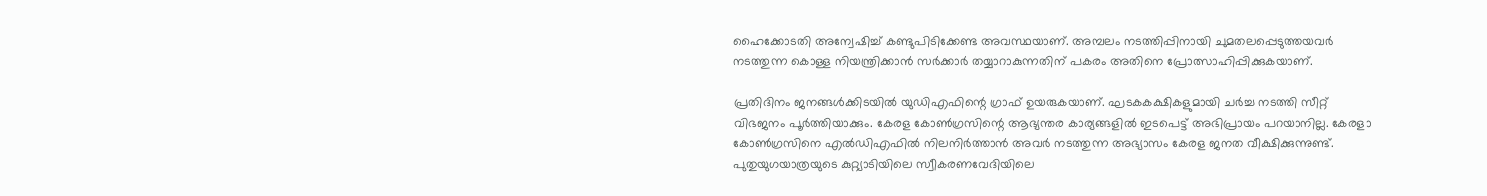ഹൈക്കോടതി അന്വേഷിച്ച് കണ്ടുപിടിക്കേണ്ട അവസ്ഥയാണ്. അമ്പലം നടത്തിപ്പിനായി ചുമതലപ്പെടുത്തയവര്‍ നടത്തുന്ന കൊള്ള നിയന്ത്രിക്കാന്‍ സര്‍ക്കാര്‍ തയ്യാറാകുന്നതിന് പകരം അതിനെ പ്രോത്സാഹിപ്പിക്കുകയാണ്.

പ്രതിദിനം ജനങ്ങള്‍ക്കിടയില്‍ യുഡിഎഫിന്റെ ഗ്രാഫ് ഉയരുകയാണ്. ഘടകകക്ഷികളുമായി ചര്‍ച്ച നടത്തി സീറ്റ് വിഭജനം പൂര്‍ത്തിയാക്കും. കേരള കോണ്‍ഗ്രസിന്റെ ആഭ്യന്തര കാര്യങ്ങളില്‍ ഇടപെട്ട് അഭിപ്രായം പറയാനില്ല. കേരളാ കോണ്‍ഗ്രസിനെ എല്‍ഡിഎഫില്‍ നിലനിര്‍ത്താന്‍ അവര്‍ നടത്തുന്ന അഭ്യാസം കേരള ജനത വീക്ഷിക്കുന്നുണ്ട്. പുതുയുഗയാത്രയുടെ കുറ്റ്യാടിയിലെ സ്വീകരണവേദിയിലെ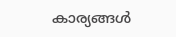കാര്യങ്ങള്‍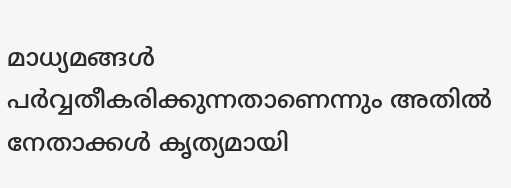മാധ്യമങ്ങള്‍ പര്‍വ്വതീകരിക്കുന്നതാണെന്നും അതില്‍ നേതാക്കള്‍ കൃത്യമായി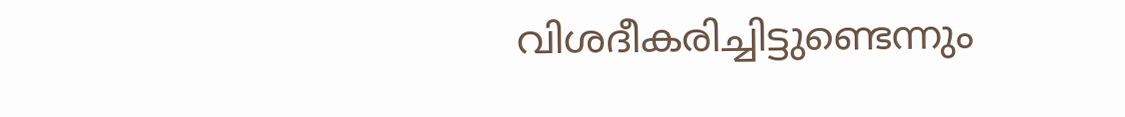വിശദീകരിച്ചിട്ടുണ്ടെന്നും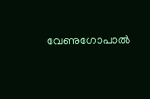വേണുഗോപാല്‍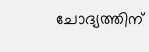ചോദ്യത്തിന്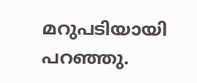മറുപടിയായി പറഞ്ഞു.